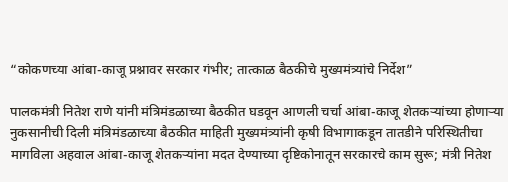“कोकणच्या आंबा-काजू प्रश्नावर सरकार गंभीर; तात्काळ बैठकीचे मुख्यमंत्र्यांचे निर्देश”

पालकमंत्री नितेश राणे यांनी मंत्रिमंडळाच्या बैठकीत घडवून आणली चर्चा आंबा-काजू शेतकऱ्यांच्या होणाऱ्या नुकसानीची दिली मंत्रिमंडळाच्या बैठकीत माहिती मुख्यमंत्र्यांनी कृषी विभागाकडून तातडीने परिस्थितीचा मागविला अहवाल आंबा-काजू शेतकऱ्यांना मदत देण्याच्या दृष्टिकोनातून सरकारचे काम सुरू; मंत्री नितेश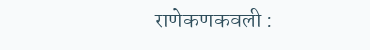राणेकणकवली :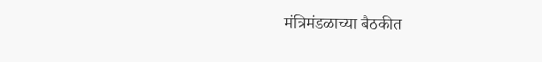मंत्रिमंडळाच्या बैठकीत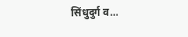सिंधुदुर्ग व…